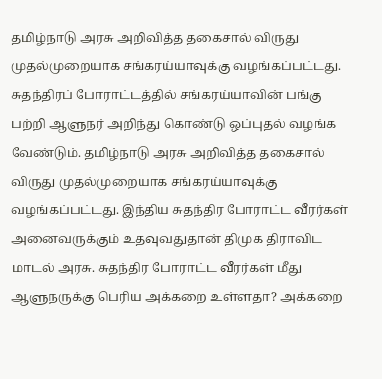தமிழ்நாடு அரசு அறிவித்த தகைசால் விருது முதல்முறையாக சங்கரய்யாவுக்கு வழங்கப்பட்டது. சுதந்திரப் போராட்டத்தில் சங்கரய்யாவின் பங்கு பற்றி ஆளுநர் அறிந்து கொண்டு ஒப்புதல் வழங்க வேண்டும். தமிழ்நாடு அரசு அறிவித்த தகைசால் விருது முதல்முறையாக சங்கரய்யாவுக்கு வழங்கப்பட்டது. இந்திய சுதந்திர போராட்ட வீரர்கள் அனைவருக்கும் உதவுவதுதான் திமுக திராவிட மாடல் அரசு. சுதந்திர போராட்ட வீரர்கள் மீது ஆளுநருக்கு பெரிய அக்கறை உள்ளதா? அக்கறை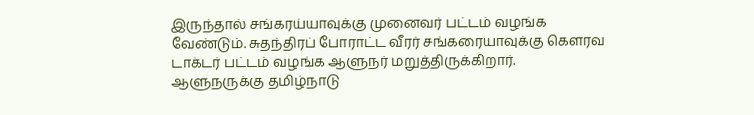இருந்தால் சங்கரய்யாவுக்கு முனைவர் பட்டம் வழங்க வேண்டும். சுதந்திரப் போராட்ட வீரர் சங்கரையாவுக்கு கெளரவ டாக்டர் பட்டம் வழங்க ஆளுநர் மறுத்திருக்கிறார். ஆளுநருக்கு தமிழ்நாடு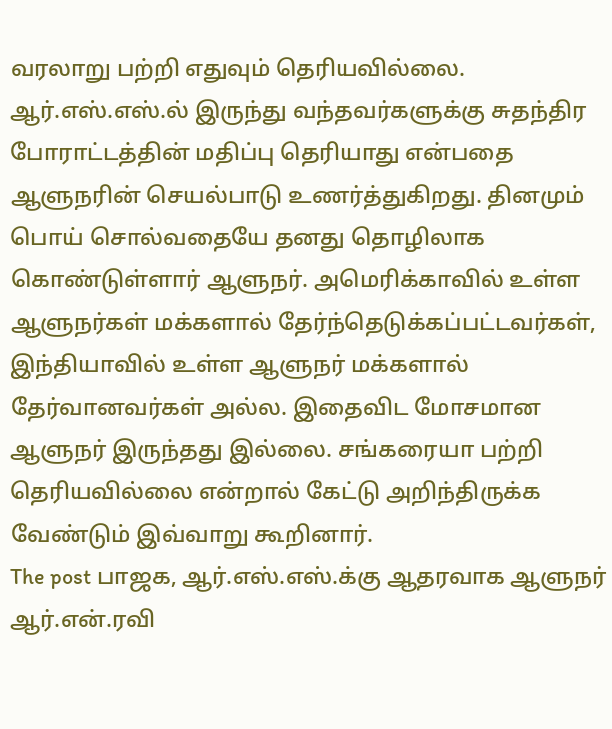வரலாறு பற்றி எதுவும் தெரியவில்லை.
ஆர்.எஸ்.எஸ்.ல் இருந்து வந்தவர்களுக்கு சுதந்திர போராட்டத்தின் மதிப்பு தெரியாது என்பதை ஆளுநரின் செயல்பாடு உணர்த்துகிறது. தினமும் பொய் சொல்வதையே தனது தொழிலாக கொண்டுள்ளார் ஆளுநர். அமெரிக்காவில் உள்ள ஆளுநர்கள் மக்களால் தேர்ந்தெடுக்கப்பட்டவர்கள், இந்தியாவில் உள்ள ஆளுநர் மக்களால் தேர்வானவர்கள் அல்ல. இதைவிட மோசமான ஆளுநர் இருந்தது இல்லை. சங்கரையா பற்றி தெரியவில்லை என்றால் கேட்டு அறிந்திருக்க வேண்டும் இவ்வாறு கூறினார்.
The post பாஜக, ஆர்.எஸ்.எஸ்.க்கு ஆதரவாக ஆளுநர் ஆர்.என்.ரவி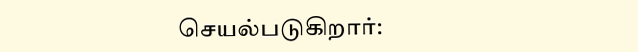செயல்படுகிறார்: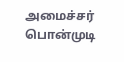அமைச்சர் பொன்முடி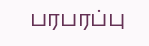பரபரப்பு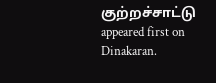குற்றச்சாட்டு appeared first on Dinakaran.